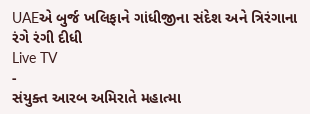UAEએ બુર્જ ખલિફાને ગાંધીજીના સંદેશ અને ત્રિરંગાના રંગે રંગી દીધી
Live TV
-
સંયુક્ત આરબ અમિરાતે મહાત્મા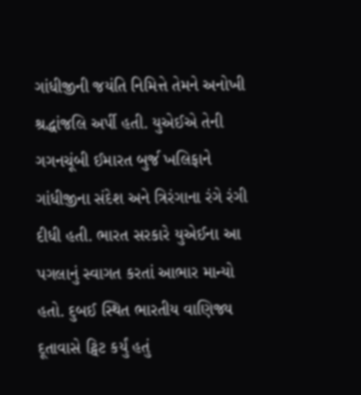ગાંધીજીની જયંતિ નિમિત્તે તેમને અનોખી શ્રદ્ધાંજલિ અર્પી હતી. યુએઈએ તેની ગગનચૂંબી ઈમારત બુર્જ ખલિફાને ગાંધીજીના સંદેશ અને ત્રિરંગાના રંગે રંગી દીધી હતી. ભારત સરકારે યુએઈના આ પગલાનું સ્વાગત કરતાં આભાર માન્યો હતો. દુબઈ સ્થિત ભારતીય વાણિજ્ય દૂતાવાસે ટ્વિટ કર્યું હતું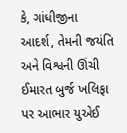કે, ગાંધીજીના આદર્શ, તેમની જયંતિ અને વિશ્વની ઊંચી ઈમારત બુર્જ ખલિફા પર આભાર યુએઈ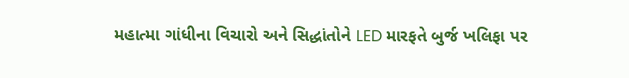મહાત્મા ગાંધીના વિચારો અને સિદ્ધાંતોને LED મારફતે બુર્જ ખલિફા પર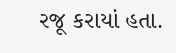રજૂ કરાયાં હતા.